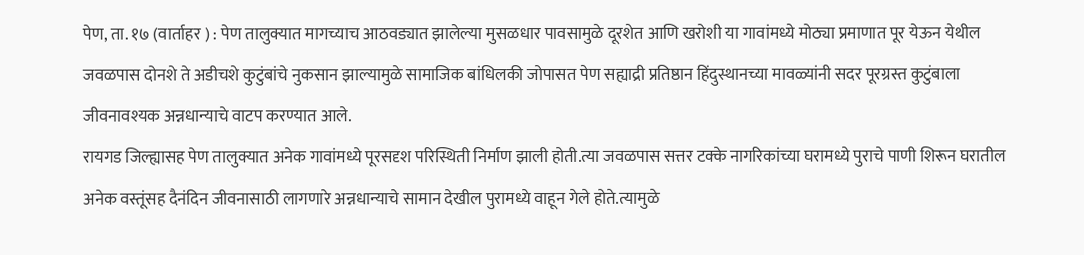पेण, ता. १७ (वार्ताहर ) : पेण तालुक्यात मागच्याच आठवड्यात झालेल्या मुसळधार पावसामुळे दूरशेत आणि खरोशी या गावांमध्ये मोठ्या प्रमाणात पूर येऊन येथील जवळपास दोनशे ते अडीचशे कुटुंबांचे नुकसान झाल्यामुळे सामाजिक बांधिलकी जोपासत पेण सह्याद्री प्रतिष्ठान हिंदुस्थानच्या मावळ्यांनी सदर पूरग्रस्त कुटुंबाला जीवनावश्यक अन्नधान्याचे वाटप करण्यात आले.
रायगड जिल्ह्यासह पेण तालुक्यात अनेक गावांमध्ये पूरसदृश परिस्थिती निर्माण झाली होती.त्या जवळपास सत्तर टक्के नागरिकांच्या घरामध्ये पुराचे पाणी शिरून घरातील अनेक वस्तूंसह दैनंदिन जीवनासाठी लागणारे अन्नधान्याचे सामान देखील पुरामध्ये वाहून गेले होते.त्यामुळे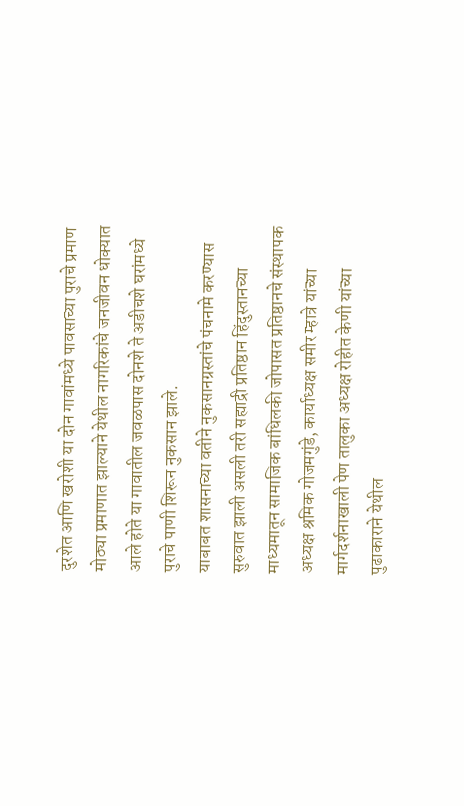दुरशेत आणि खरोशी या दोन गावांमध्ये पावसाच्या पुराचे प्रमाण मोठ्या प्रमाणात झाल्याने येथील नागरिकांचे जनजीवन धोक्यात आले होते या गावातील जवळपास दोनशे ते अडीचशे घरांमध्ये पुराचे पाणी शिरून नुकसान झाले.
याबाबत शासनाच्या वतीने नुकसानग्रस्तांचे पंचनामे करण्यास सुरुवात झाली असली तरी सह्याद्री प्रतिष्ठान हिंदुस्तानच्या माध्यमातून सामाजिक बांधिलकी जोपासत प्रतिष्ठानचे संस्थापक अध्यक्ष श्रमिक गोजमगुंडे, कार्याध्यक्ष समीर म्हात्रे यांच्या मार्गदर्शनाखाली पेण तालुका अध्यक्ष रोहीत केणी यांच्या पुढाकाराने येथील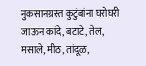नुकसानग्रस्त कुटुंबांना घरोघरी जाऊन कांदे, बटाटे, तेल, मसाले, मीठ, तांदूळ,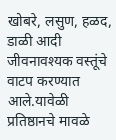खोबरे, लसुण, हळद, डाळी आदी जीवनावश्यक वस्तूंचे वाटप करण्यात आले.यावेळी प्रतिष्ठानचे मावळे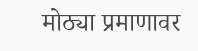मोठ्या प्रमाणावर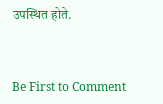उपस्थित होते.



Be First to Comment